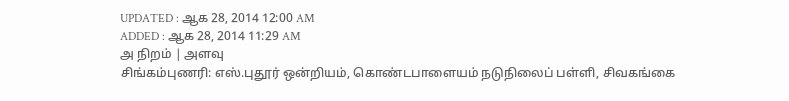UPDATED : ஆக 28, 2014 12:00 AM
ADDED : ஆக 28, 2014 11:29 AM
அ நிறம் | அளவு
சிங்கம்புணரி: எஸ்.புதூர் ஒன்றியம், கொண்டபாளையம் நடுநிலைப் பள்ளி, சிவகங்கை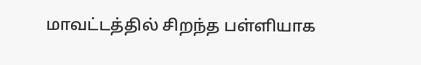மாவட்டத்தில் சிறந்த பள்ளியாக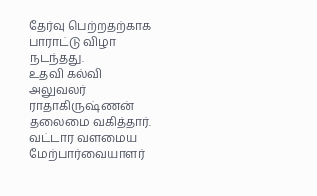தேர்வு பெற்றதற்காக பாராட்டு விழா நடந்தது.
உதவி கல்வி அலுவலர் ராதாகிருஷ்ணன் தலைமை வகித்தார். வட்டார வளமைய மேற்பார்வையாளர்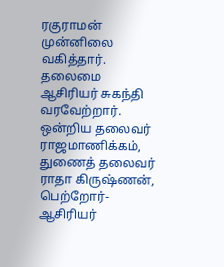ரகுராமன் முன்னிலை வகித்தார். தலைமை ஆசிரியர் சுகந்தி வரவேற்றார். ஒன்றிய தலைவர் ராஜமாணிக்கம், துணைத் தலைவர் ராதா கிருஷ்ணன், பெற்றோர்-ஆசிரியர்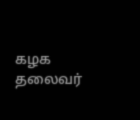கழக தலைவர்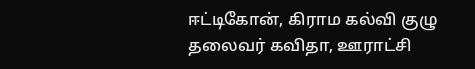ஈட்டிகோன், கிராம கல்வி குழு தலைவர் கவிதா, ஊராட்சி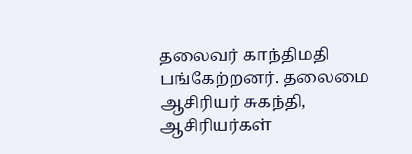தலைவர் காந்திமதி பங்கேற்றனர். தலைமை ஆசிரியர் சுகந்தி, ஆசிரியர்கள்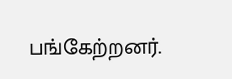பங்கேற்றனர்.